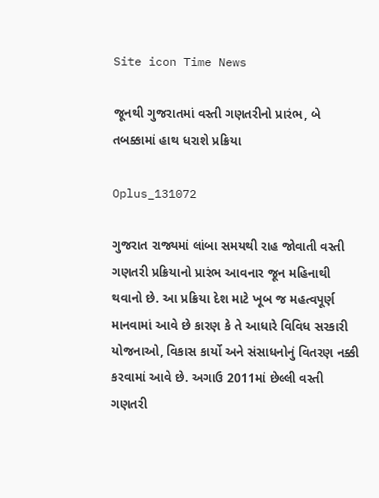Site icon Time News

જૂનથી ગુજરાતમાં વસ્તી ગણતરીનો પ્રારંભ, બે તબક્કામાં હાથ ધરાશે પ્રક્રિયા

Oplus_131072

ગુજરાત રાજ્યમાં લાંબા સમયથી રાહ જોવાતી વસ્તી ગણતરી પ્રક્રિયાનો પ્રારંભ આવનાર જૂન મહિનાથી થવાનો છે. આ પ્રક્રિયા દેશ માટે ખૂબ જ મહત્વપૂર્ણ માનવામાં આવે છે કારણ કે તે આધારે વિવિધ સરકારી યોજનાઓ, વિકાસ કાર્યો અને સંસાધનોનું વિતરણ નક્કી કરવામાં આવે છે. અગાઉ 2011માં છેલ્લી વસ્તી ગણતરી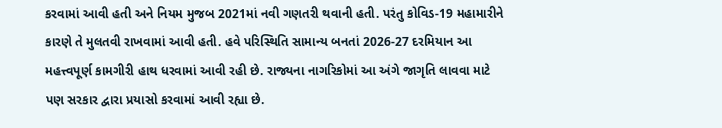કરવામાં આવી હતી અને નિયમ મુજબ 2021માં નવી ગણતરી થવાની હતી. પરંતુ કોવિડ-19 મહામારીને કારણે તે મુલતવી રાખવામાં આવી હતી. હવે પરિસ્થિતિ સામાન્ય બનતાં 2026-27 દરમિયાન આ મહત્ત્વપૂર્ણ કામગીરી હાથ ધરવામાં આવી રહી છે. રાજ્યના નાગરિકોમાં આ અંગે જાગૃતિ લાવવા માટે પણ સરકાર દ્વારા પ્રયાસો કરવામાં આવી રહ્યા છે.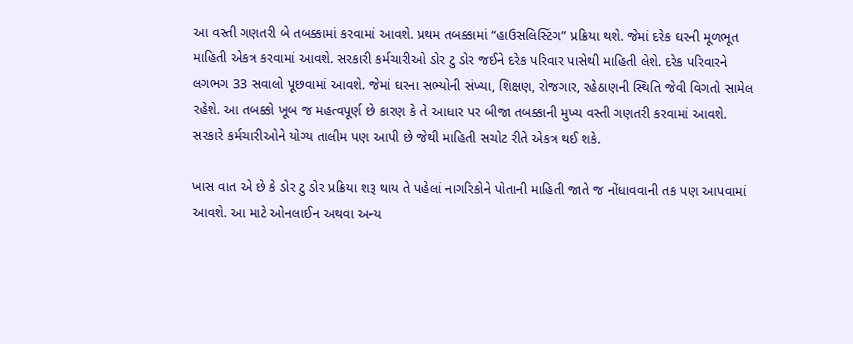આ વસ્તી ગણતરી બે તબક્કામાં કરવામાં આવશે. પ્રથમ તબક્કામાં “હાઉસલિસ્ટિંગ” પ્રક્રિયા થશે. જેમાં દરેક ઘરની મૂળભૂત માહિતી એકત્ર કરવામાં આવશે. સરકારી કર્મચારીઓ ડોર ટુ ડોર જઈને દરેક પરિવાર પાસેથી માહિતી લેશે. દરેક પરિવારને લગભગ 33 સવાલો પૂછવામાં આવશે. જેમાં ઘરના સભ્યોની સંખ્યા, શિક્ષણ, રોજગાર, રહેઠાણની સ્થિતિ જેવી વિગતો સામેલ રહેશે. આ તબક્કો ખૂબ જ મહત્વપૂર્ણ છે કારણ કે તે આધાર પર બીજા તબક્કાની મુખ્ય વસ્તી ગણતરી કરવામાં આવશે. સરકારે કર્મચારીઓને યોગ્ય તાલીમ પણ આપી છે જેથી માહિતી સચોટ રીતે એકત્ર થઈ શકે.

ખાસ વાત એ છે કે ડોર ટુ ડોર પ્રક્રિયા શરૂ થાય તે પહેલાં નાગરિકોને પોતાની માહિતી જાતે જ નોંધાવવાની તક પણ આપવામાં આવશે. આ માટે ઓનલાઈન અથવા અન્ય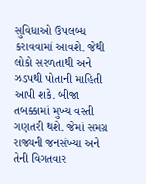સુવિધાઓ ઉપલબ્ધ કરાવવામાં આવશે. જેથી લોકો સરળતાથી અને ઝડપથી પોતાની માહિતી આપી શકે. બીજા તબક્કામાં મુખ્ય વસ્તી ગણતરી થશે. જેમાં સમગ્ર રાજ્યની જનસંખ્યા અને તેની વિગતવાર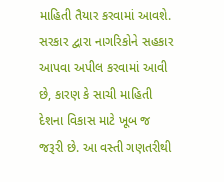માહિતી તૈયાર કરવામાં આવશે. સરકાર દ્વારા નાગરિકોને સહકાર આપવા અપીલ કરવામાં આવી છે, કારણ કે સાચી માહિતી દેશના વિકાસ માટે ખૂબ જ જરૂરી છે. આ વસ્તી ગણતરીથી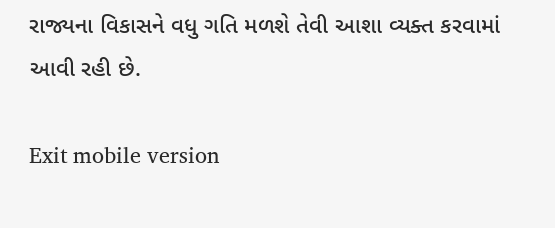રાજ્યના વિકાસને વધુ ગતિ મળશે તેવી આશા વ્યક્ત કરવામાં આવી રહી છે.

Exit mobile version